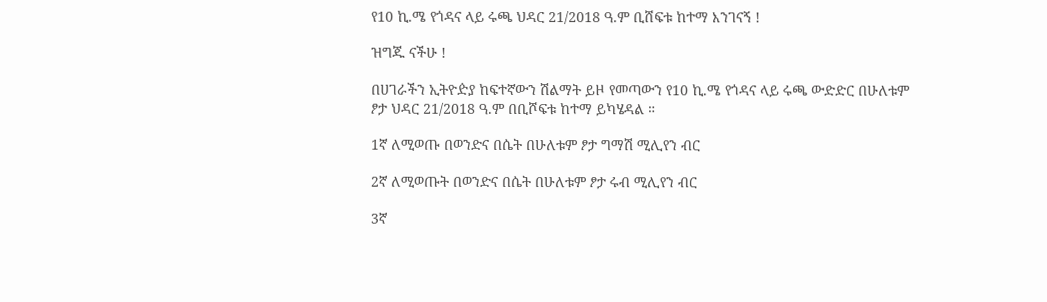የ10 ኪ.ሜ የጎዳና ላይ ሩጫ ህዳር 21/2018 ዓ.ም ቢሸፍቱ ከተማ እንገናኝ !

ዝግጁ ናችሁ !

በሀገራችን ኢትዮዽያ ከፍተኛውን ሽልማት ይዞ የመጣውን የ10 ኪ.ሜ የጎዳና ላይ ሩጫ ውድድር በሁለቱም ፆታ ህዳር 21/2018 ዓ.ም በቢሾፍቱ ከተማ ይካሄዳል ።

1ኛ ለሚወጡ በወንድና በሴት በሁለቱም ፆታ ግማሽ ሚሊየን ብር

2ኛ ለሚወጡት በወንድና በሴት በሁለቱም ፆታ ሩብ ሚሊየን ብር

3ኛ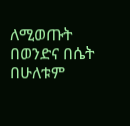ለሚወጡት በወንድና በሴት በሁለቱም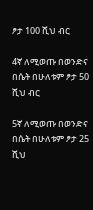ፆታ 100 ሺህ ብር

4ኛ ለሚወጡ በወንድና በሴት በሁለቱም ፆታ 50 ሺህ ብር

5ኛ ለሚወጡ በወንድና በሴት በሁለቱም ፆታ 25 ሺህ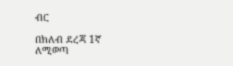ብር

በክለብ ደረጃ 1ኛ ለሚወጣ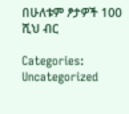በሁለቱም ፆታዎች 100 ሺህ ብር

Categories: Uncategorized